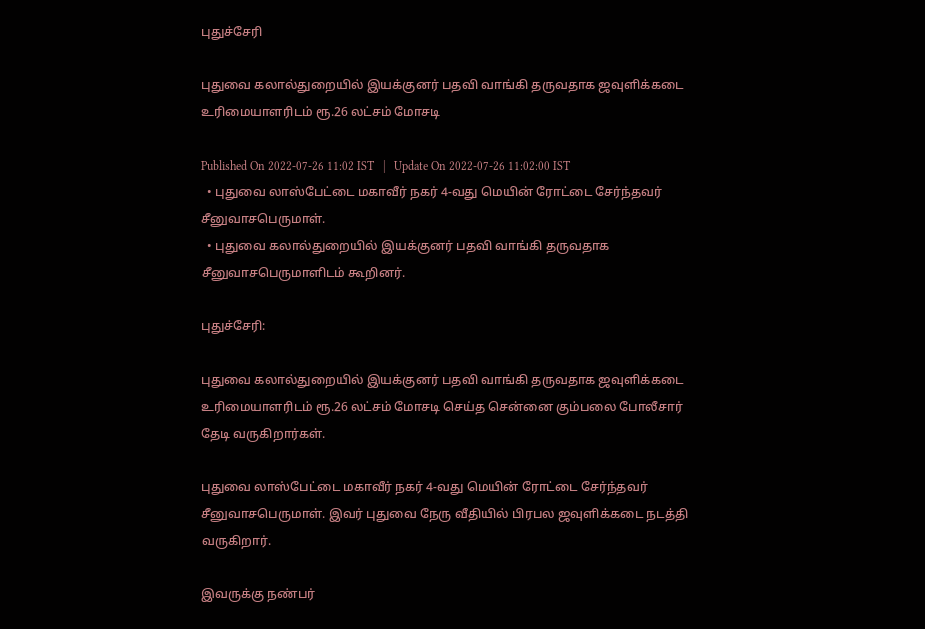புதுச்சேரி

புதுவை கலால்துறையில் இயக்குனர் பதவி வாங்கி தருவதாக ஜவுளிக்கடை உரிமையாளரிடம் ரூ.26 லட்சம் மோசடி

Published On 2022-07-26 11:02 IST   |   Update On 2022-07-26 11:02:00 IST
  • புதுவை லாஸ்பேட்டை மகாவீர் நகர் 4-வது மெயின் ரோட்டை சேர்ந்தவர் சீனுவாசபெருமாள்.
  • புதுவை கலால்துறையில் இயக்குனர் பதவி வாங்கி தருவதாக சீனுவாசபெருமாளிடம் கூறினர்.

புதுச்சேரி:

புதுவை கலால்துறையில் இயக்குனர் பதவி வாங்கி தருவதாக ஜவுளிக்கடை உரிமையாளரிடம் ரூ.26 லட்சம் மோசடி செய்த சென்னை கும்பலை போலீசார் தேடி வருகிறார்கள்.

புதுவை லாஸ்பேட்டை மகாவீர் நகர் 4-வது மெயின் ரோட்டை சேர்ந்தவர் சீனுவாசபெருமாள். இவர் புதுவை நேரு வீதியில் பிரபல ஜவுளிக்கடை நடத்தி வருகிறார்.

இவருக்கு நண்பர்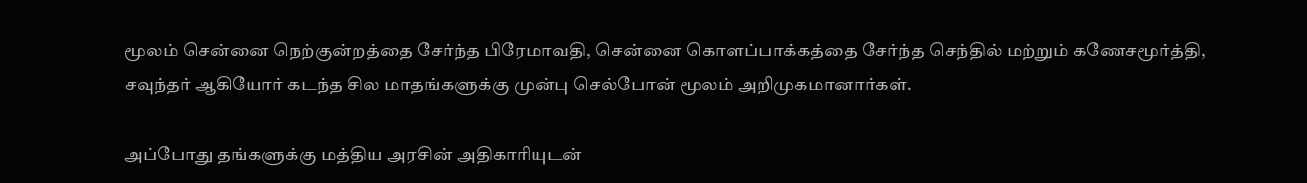மூலம் சென்னை நெற்குன்றத்தை சேர்ந்த பிரேமாவதி, சென்னை கொளப்பாக்கத்தை சேர்ந்த செந்தில் மற்றும் கணேசமூர்த்தி, சவுந்தர் ஆகியோர் கடந்த சில மாதங்களுக்கு முன்பு செல்போன் மூலம் அறிமுகமானார்கள்.

அப்போது தங்களுக்கு மத்திய அரசின் அதிகாரியுடன்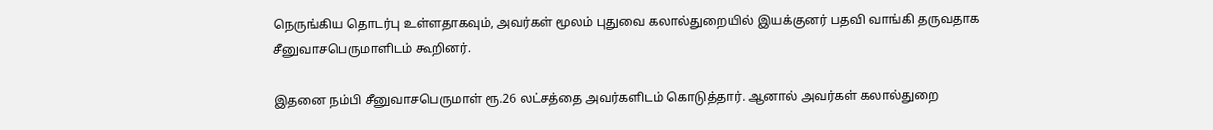நெருங்கிய தொடர்பு உள்ளதாகவும், அவர்கள் மூலம் புதுவை கலால்துறையில் இயக்குனர் பதவி வாங்கி தருவதாக சீனுவாசபெருமாளிடம் கூறினர்.

இதனை நம்பி சீனுவாசபெருமாள் ரூ.26 லட்சத்தை அவர்களிடம் கொடுத்தார். ஆனால் அவர்கள் கலால்துறை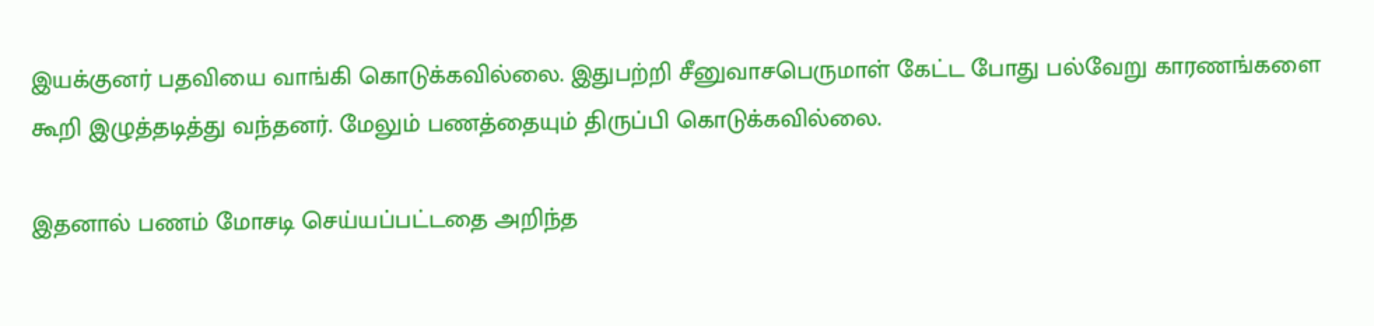இயக்குனர் பதவியை வாங்கி கொடுக்கவில்லை. இதுபற்றி சீனுவாசபெருமாள் கேட்ட போது பல்வேறு காரணங்களை கூறி இழுத்தடித்து வந்தனர். மேலும் பணத்தையும் திருப்பி கொடுக்கவில்லை.

இதனால் பணம் மோசடி செய்யப்பட்டதை அறிந்த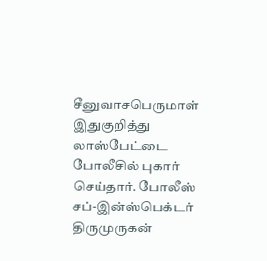சீனுவாசபெருமாள் இதுகுறித்து லாஸ்பேட்டை போலீசில் புகார் செய்தார். போலீஸ் சப்-இன்ஸ்பெக்டர் திருமுருகன்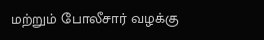மற்றும் போலீசார் வழக்கு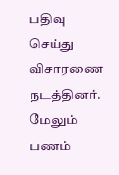பதிவு செய்து விசாரணை நடத்தினர். மேலும் பணம்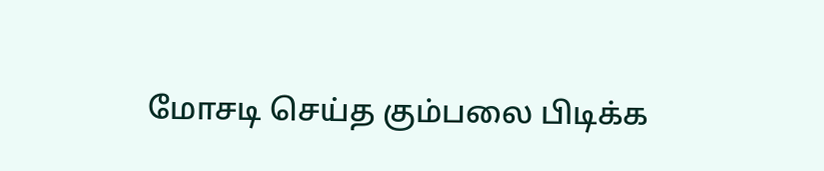மோசடி செய்த கும்பலை பிடிக்க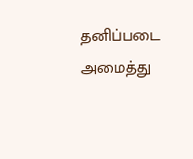தனிப்படை அமைத்து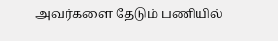அவர்களை தேடும் பணியில்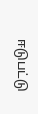ஈடுபட்டு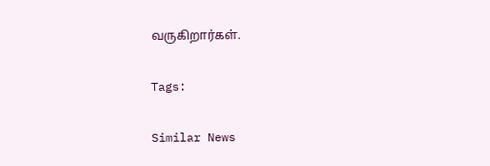வருகிறார்கள்.

Tags:

Similar News